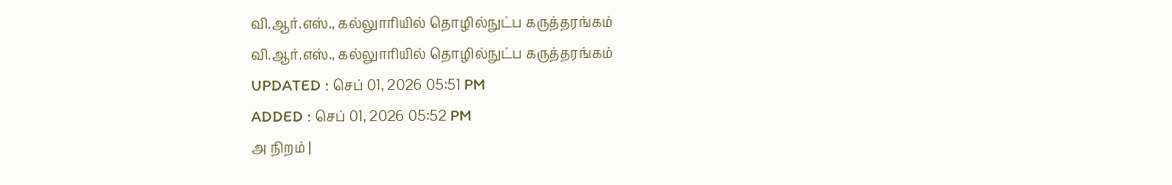வி.ஆர்.எஸ்., கல்லுாரியில் தொழில்நுட்ப கருத்தரங்கம்
வி.ஆர்.எஸ்., கல்லுாரியில் தொழில்நுட்ப கருத்தரங்கம்
UPDATED : செப் 01, 2026 05:51 PM
ADDED : செப் 01, 2026 05:52 PM
அ நிறம் |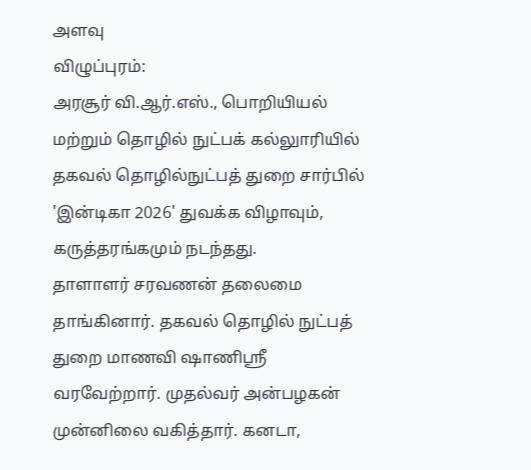அளவு
விழுப்புரம்:
அரசூர் வி.ஆர்.எஸ்., பொறியியல் மற்றும் தொழில் நுட்பக் கல்லுாரியில் தகவல் தொழில்நுட்பத் துறை சார்பில் 'இன்டிகா 2026' துவக்க விழாவும், கருத்தரங்கமும் நடந்தது.
தாளாளர் சரவணன் தலைமை தாங்கினார். தகவல் தொழில் நுட்பத் துறை மாணவி ஷாணிஸ்ரீ வரவேற்றார். முதல்வர் அன்பழகன் முன்னிலை வகித்தார். கனடா,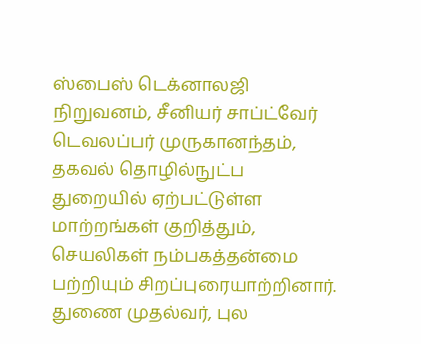ஸ்பைஸ் டெக்னாலஜி நிறுவனம், சீனியர் சாப்ட்வேர் டெவலப்பர் முருகானந்தம், தகவல் தொழில்நுட்ப துறையில் ஏற்பட்டுள்ள மாற்றங்கள் குறித்தும், செயலிகள் நம்பகத்தன்மை பற்றியும் சிறப்புரையாற்றினார்.
துணை முதல்வர், புல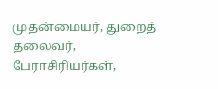முதன்மையர், துறைத் தலைவர், பேராசிரியர்கள்,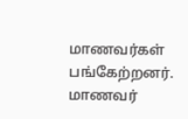மாணவர்கள் பங்கேற்றனர். மாணவர்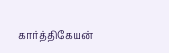கார்த்திகேயன்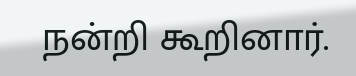நன்றி கூறினார்.